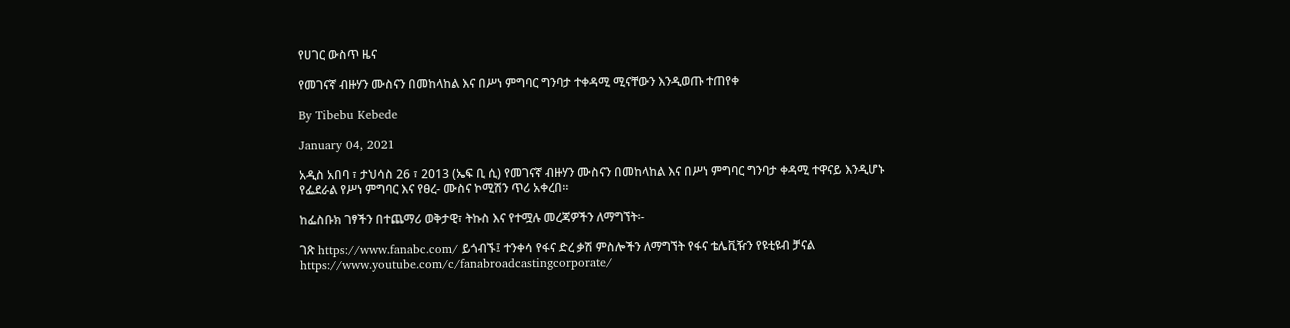የሀገር ውስጥ ዜና

የመገናኛ ብዙሃን ሙስናን በመከላከል እና በሥነ ምግባር ግንባታ ተቀዳሚ ሚናቸውን እንዲወጡ ተጠየቀ

By Tibebu Kebede

January 04, 2021

አዲስ አበባ ፣ ታህሳስ 26 ፣ 2013 (ኤፍ ቢ ሲ) የመገናኛ ብዙሃን ሙስናን በመከላከል እና በሥነ ምግባር ግንባታ ቀዳሚ ተዋናይ እንዲሆኑ የፌደራል የሥነ ምግባር እና የፀረ- ሙስና ኮሚሽን ጥሪ አቀረበ።

ከፌስቡክ ገፃችን በተጨማሪ ወቅታዊ፣ ትኩስ እና የተሟሉ መረጃዎችን ለማግኘት፡-

ገጽ https://www.fanabc.com/ ይጎብኙ፤ ተንቀሳ የፋና ድረ ቃሽ ምስሎችን ለማግኘት የፋና ቴሌቪዥን የዩቲዩብ ቻናል https://www.youtube.com/c/fanabroadcastingcorporate/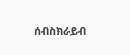ሰብስክራይብ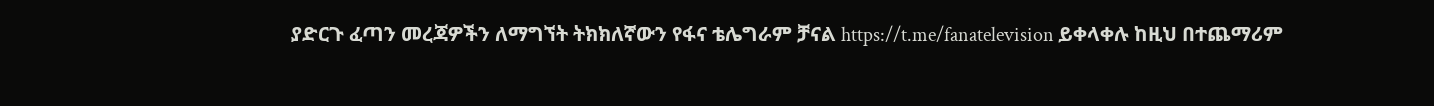ያድርጉ ፈጣን መረጃዎችን ለማግኘት ትክክለኛውን የፋና ቴሌግራም ቻናል https://t.me/fanatelevision ይቀላቀሉ ከዚህ በተጨማሪም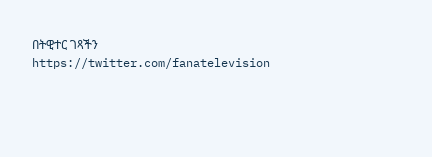በትዊተር ገጻችን https://twitter.com/fanatelevision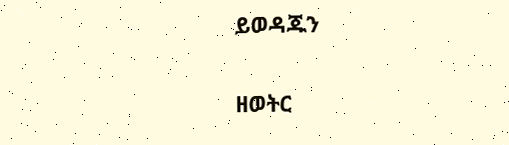ይወዳጁን

ዘወትር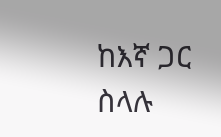ከእኛ ጋር ስላሉ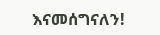እናመሰግናለን!